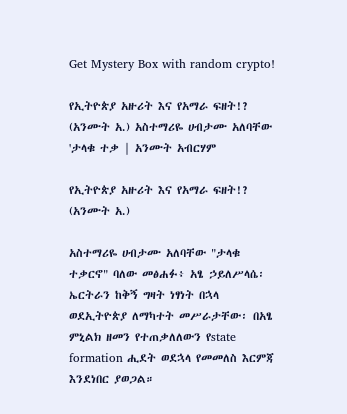Get Mystery Box with random crypto!

የኢትዮጵያ አዙሪት እና የአማራ ፍዘት!? (አንሙት አ.) አስተማሪዬ ሀብታሙ አለባቸው 'ታላቁ ተቃ | አንሙት አብርሃም

የኢትዮጵያ አዙሪት እና የአማራ ፍዘት!?
(አንሙት አ.)

አስተማሪዬ ሀብታሙ አለባቸው "ታላቁ ተቃርኖ" ባለው መፅሐፉ፥ አፄ ኃይለሥላሴ፡ ኤርትራን ከቅኝ ግዛት ነፃነት በኋላ ወደኢትዮጵያ ለማካተት መሥራታቸው፡ በአፄ ምኒልክ ዘመን የተጠቃለለውን የstate formation ሒደት ወደኋላ የመመለስ እርምጃ እንደነበር ያወጋል።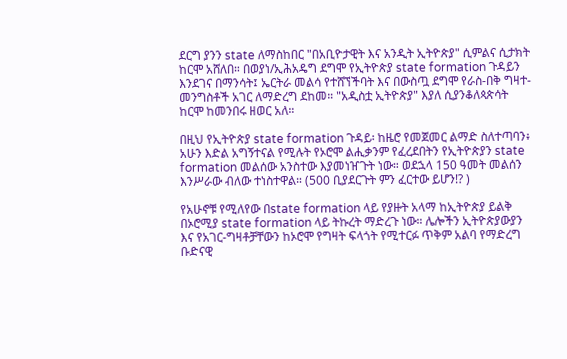ደርግ ያንን state ለማስከበር "በአቢዮታዊት እና አንዲት ኢትዮጵያ" ሲምልና ሲታክት ከርሞ አሸለበ። በወያነ/ኢሕአዴግ ደግሞ የኢትዮጵያ state formation ጉዳይን እንደገና በማንሳት፤ ኤርትራ መልሳ የተሸኘችባት እና በውስጧ ደግሞ የራስ-በቅ ግዛተ-መንግስቶች አገር ለማድረግ ደከመ። "አዲስቷ ኢትዮጵያ" እያለ ሲያንቆለጳጵሳት ከርሞ ከመንበሩ ዘወር አለ።

በዚህ የኢትዮጵያ state formation ጉዳይ፡ ከዜሮ የመጀመር ልማድ ስለተጣባን፥ አሁን እድል አግኝተናል የሚሉት የኦሮሞ ልሒቃንም የፈረደበትን የኢትዮጵያን state formation መልሰው አንስተው እያመነዠጉት ነው። ወደኋላ 150 ዓመት መልሰን እንሥራው ብለው ተነስተዋል። (500 ቢያደርጉት ምን ፈርተው ይሆን!? )

የአሁኖቹ የሚለየው በstate formation ላይ የያዙት አላማ ከኢትዮጵያ ይልቅ በኦሮሚያ state formation ላይ ትኩረት ማድረጉ ነው። ሌሎችን ኢትዮጵያውያን እና የአገር-ግዛቶቻቸውን ከኦሮሞ የግዛት ፍላጎት የሚተርፉ ጥቅም አልባ የማድረግ ቡድናዊ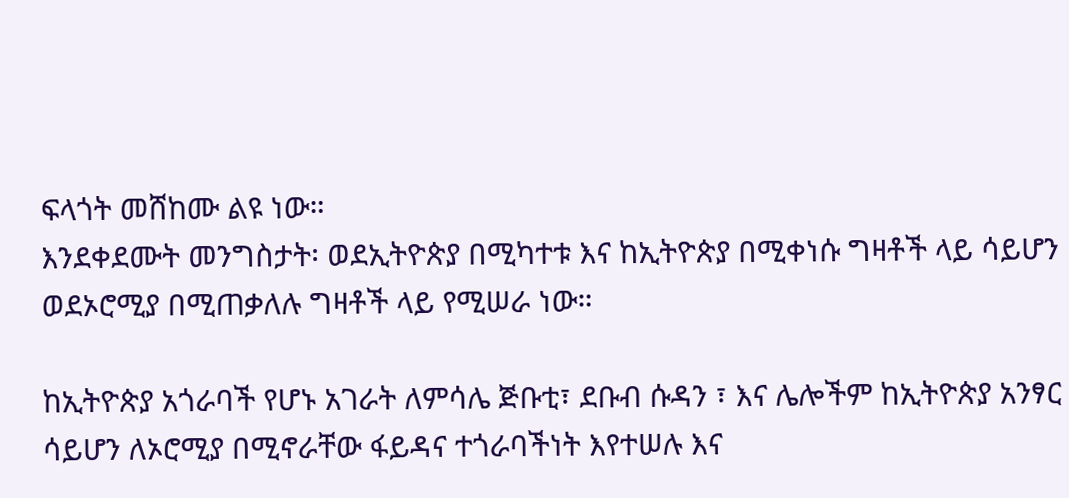ፍላጎት መሸከሙ ልዩ ነው።
እንደቀደሙት መንግስታት፡ ወደኢትዮጵያ በሚካተቱ እና ከኢትዮጵያ በሚቀነሱ ግዛቶች ላይ ሳይሆን ወደኦሮሚያ በሚጠቃለሉ ግዛቶች ላይ የሚሠራ ነው።

ከኢትዮጵያ አጎራባች የሆኑ አገራት ለምሳሌ ጅቡቲ፣ ደቡብ ሱዳን ፣ እና ሌሎችም ከኢትዮጵያ አንፃር ሳይሆን ለኦሮሚያ በሚኖራቸው ፋይዳና ተጎራባችነት እየተሠሉ እና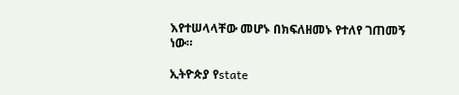እየተሠላላቸው መሆኑ በክፍለዘመኑ የተለየ ገጠመኝ ነው።

ኢትዮጵያ የstate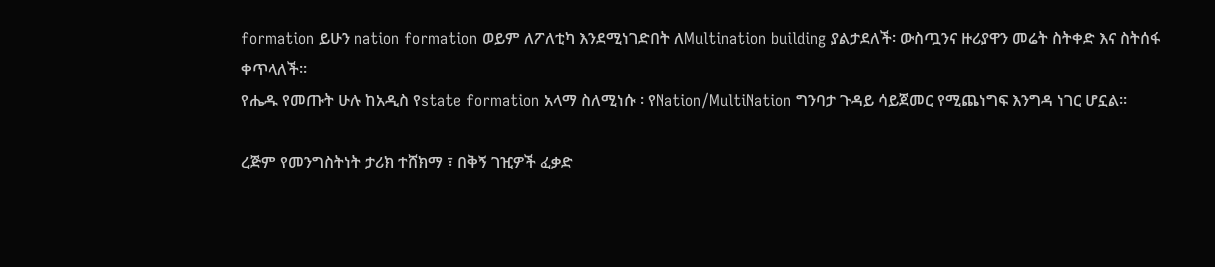formation ይሁን nation formation ወይም ለፖለቲካ እንደሚነገድበት ለMultination building ያልታደለች፡ ውስጧንና ዙሪያዋን መሬት ስትቀድ እና ስትሰፋ ቀጥላለች።
የሔዱ የመጡት ሁሉ ከአዲስ የstate formation አላማ ስለሚነሱ ፡ የNation/MultiNation ግንባታ ጉዳይ ሳይጀመር የሚጨነግፍ እንግዳ ነገር ሆኗል።

ረጅም የመንግስትነት ታሪክ ተሸክማ ፣ በቅኝ ገዢዎች ፈቃድ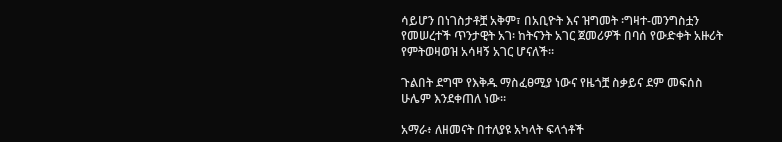ሳይሆን በነገስታቶቿ አቅም፣ በአቢዮት እና ዝግመት ፡ግዛተ-መንግስቷን የመሠረተች ጥንታዊት አገ፡ ከትናንት አገር ጀመሪዎች በባሰ የውድቀት አዙሪት የምትወዛወዝ አሳዛኝ አገር ሆናለች።

ጉልበት ደግሞ የእቅዱ ማስፈፀሚያ ነውና የዜጎቿ ስቃይና ደም መፍሰስ ሁሌም እንደቀጠለ ነው።

አማራ፥ ለዘመናት በተለያዩ አካላት ፍላጎቶች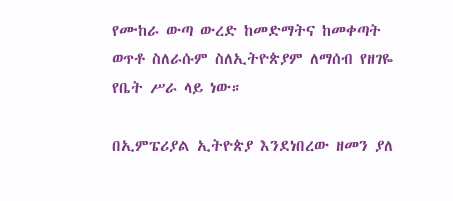የሙከራ ውጣ ውረድ ከመድማትና ከመቀጣት ወጥቶ ስለራሱም ስለኢትዮጵያም ለማሰብ የዘገዬ የቤት ሥራ ላይ ነው።

በኢምፔሪያል ኢትዮጵያ እንደነበረው ዘመን ያለ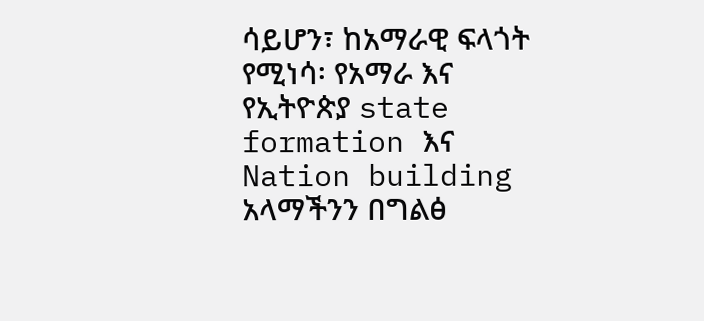ሳይሆን፣ ከአማራዊ ፍላጎት የሚነሳ፡ የአማራ እና የኢትዮጵያ state formation እና Nation building አላማችንን በግልፅ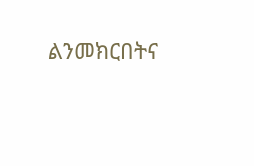ልንመክርበትና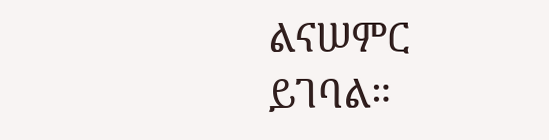ልናሠምር ይገባል።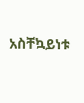አስቸኳይነቱ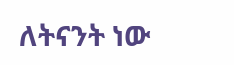ለትናንት ነው